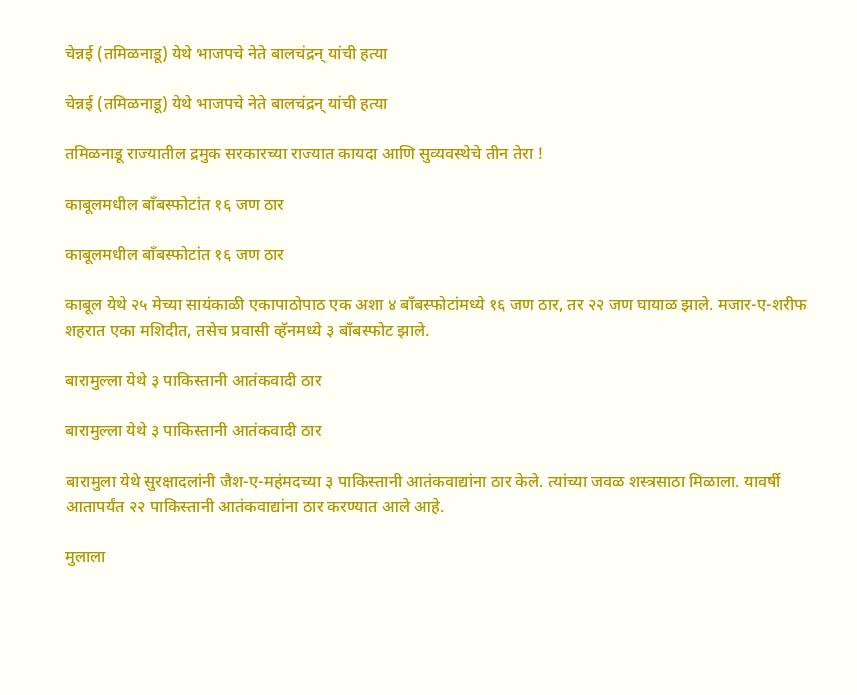चेन्नई (तमिळनाडू) येथे भाजपचे नेते बालचंद्रन् यांची हत्या

चेन्नई (तमिळनाडू) येथे भाजपचे नेते बालचंद्रन् यांची हत्या

तमिळनाडू राज्यातील द्रमुक सरकारच्या राज्यात कायदा आणि सुव्यवस्थेचे तीन तेरा !

काबूलमधील बाँबस्फोटांत १६ जण ठार

काबूलमधील बाँबस्फोटांत १६ जण ठार

काबूल येथे २५ मेच्या सायंकाळी एकापाठोपाठ एक अशा ४ बाँबस्फोटांमध्ये १६ जण ठार, तर २२ जण घायाळ झाले. मजार-ए-शरीफ शहरात एका मशिदीत, तसेच प्रवासी व्हॅनमध्ये ३ बाँबस्फोट झाले.

बारामुल्ला येथे ३ पाकिस्तानी आतंकवादी ठार

बारामुल्ला येथे ३ पाकिस्तानी आतंकवादी ठार

बारामुला येथे सुरक्षादलांनी जैश-ए-महंमदच्या ३ पाकिस्तानी आतंकवाद्यांना ठार केले. त्यांच्या जवळ शस्त्रसाठा मिळाला. यावर्षी आतापर्यंत २२ पाकिस्तानी आतंकवाद्यांना ठार करण्यात आले आहे.

मुलाला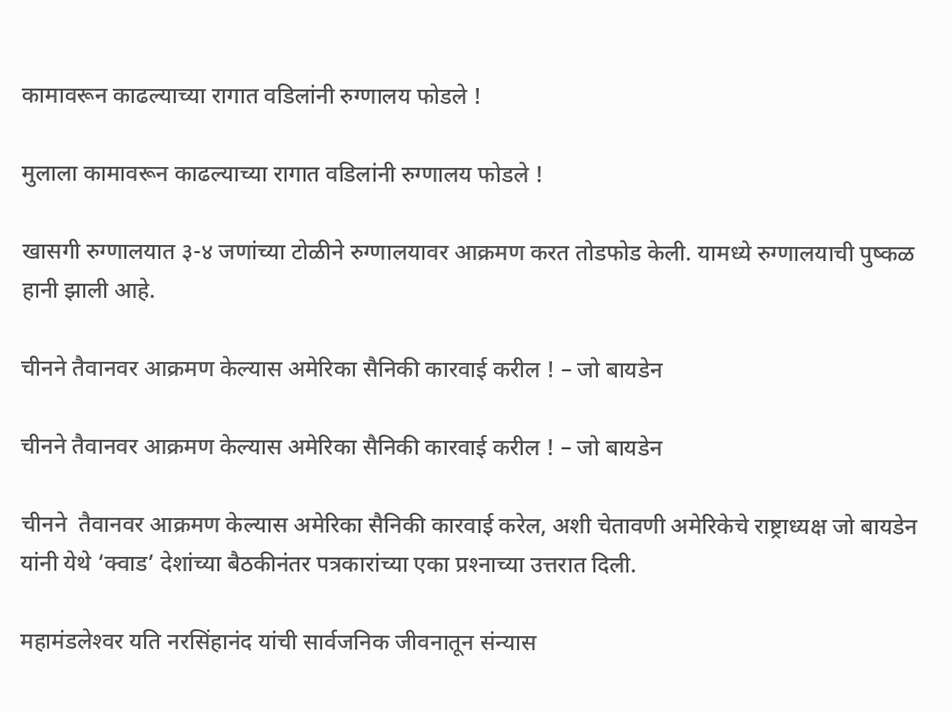कामावरून काढल्याच्या रागात वडिलांनी रुग्णालय फोडले !

मुलाला कामावरून काढल्याच्या रागात वडिलांनी रुग्णालय फोडले !

खासगी रुग्णालयात ३-४ जणांच्या टोळीने रुग्णालयावर आक्रमण करत तोडफोड केली. यामध्ये रुग्णालयाची पुष्कळ हानी झाली आहे.

चीनने तैवानवर आक्रमण केल्यास अमेरिका सैनिकी कारवाई करील ! – जो बायडेन

चीनने तैवानवर आक्रमण केल्यास अमेरिका सैनिकी कारवाई करील ! – जो बायडेन

चीनने  तैवानवर आक्रमण केल्यास अमेरिका सैनिकी कारवाई करेल, अशी चेतावणी अमेरिकेचे राष्ट्राध्यक्ष जो बायडेन यांनी येथे ‘क्वाड’ देशांच्या बैठकीनंतर पत्रकारांच्या एका प्रश्‍नाच्या उत्तरात दिली.

महामंडलेश्‍वर यति नरसिंहानंद यांची सार्वजनिक जीवनातून संन्यास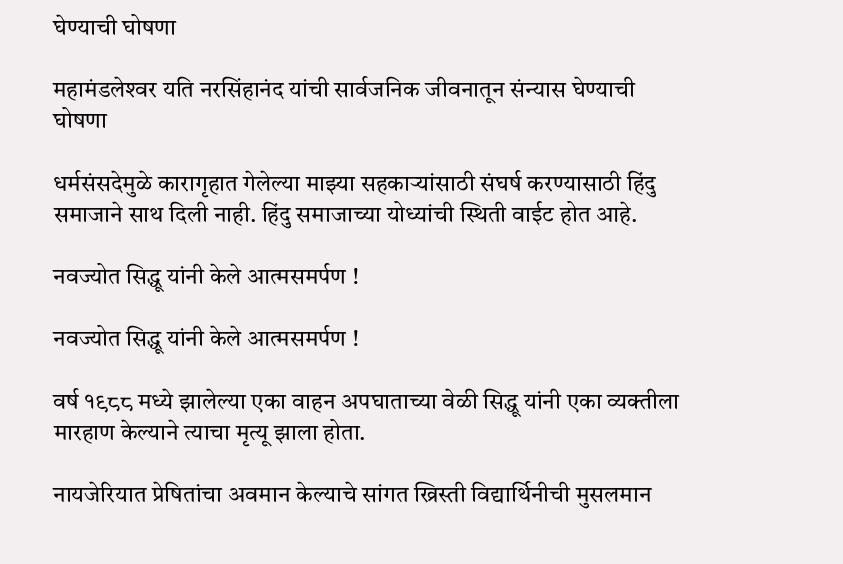घेण्याची घोषणा

महामंडलेश्‍वर यति नरसिंहानंद यांची सार्वजनिक जीवनातून संन्यास घेण्याची घोषणा

धर्मसंसदेमुळे कारागृहात गेलेल्या माझ्या सहकार्‍यांसाठी संघर्ष करण्यासाठी हिंदु समाजाने साथ दिली नाही. हिंदु समाजाच्या योध्यांची स्थिती वाईट होत आहे.

नवज्योत सिद्धू यांनी केले आत्मसमर्पण !

नवज्योत सिद्धू यांनी केले आत्मसमर्पण !

वर्ष १९८८ मध्ये झालेल्या एका वाहन अपघाताच्या वेळी सिद्धू यांनी एका व्यक्तीला मारहाण केल्याने त्याचा मृत्यू झाला होता.

नायजेरियात प्रेषितांचा अवमान केल्याचे सांगत ख्रिस्ती विद्यार्थिनीची मुसलमान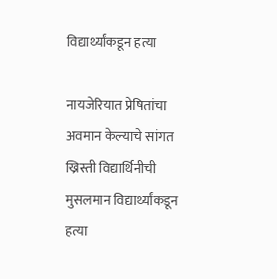विद्यार्थ्यांकडून हत्या

नायजेरियात प्रेषितांचा अवमान केल्याचे सांगत ख्रिस्ती विद्यार्थिनीची मुसलमान विद्यार्थ्यांकडून हत्या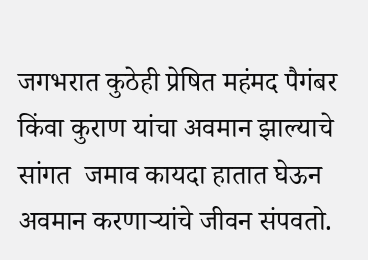जगभरात कुठेही प्रेषित महंमद पैगंबर किंवा कुराण यांचा अवमान झाल्याचे सांगत  जमाव कायदा हातात घेऊन अवमान करणार्‍यांचे जीवन संपवतो.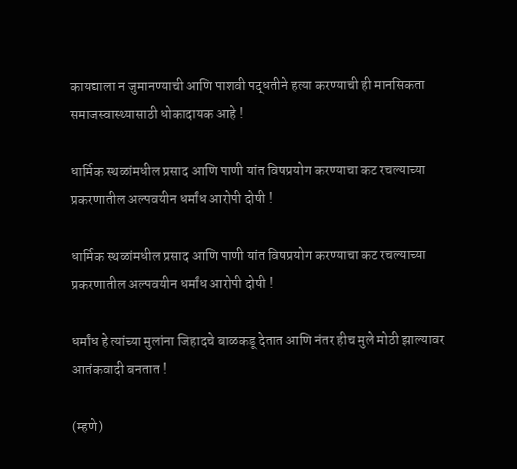कायद्याला न जुमानण्याची आणि पाशवी पद्धतीने हत्या करण्याची ही मानसिकता समाजस्वास्थ्यासाठी धोकादायक आहे !

धार्मिक स्थळांमधील प्रसाद आणि पाणी यांत विषप्रयोग करण्याचा कट रचल्याच्या प्रकरणातील अल्पवयीन धर्मांध आरोपी दोषी !

धार्मिक स्थळांमधील प्रसाद आणि पाणी यांत विषप्रयोग करण्याचा कट रचल्याच्या प्रकरणातील अल्पवयीन धर्मांध आरोपी दोषी !

धर्मांध हे त्यांच्या मुलांना जिहादचे बाळकडू देतात आणि नंतर हीच मुले मोठी झाल्यावर आतंकवादी बनतात !

(म्हणे)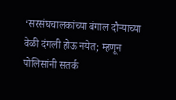‘सरसंघचालकांच्या बंगाल दौर्‍याच्या वेळी दंगली होऊ नयेत; म्हणून पोलिसांनी सतर्क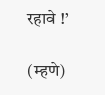रहावे !’

(म्हणे)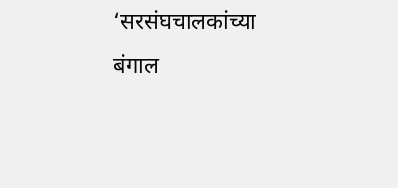‘सरसंघचालकांच्या बंगाल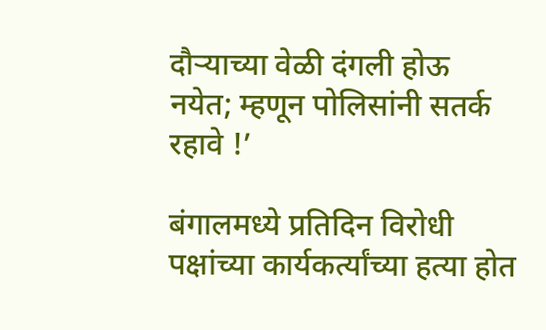दौर्‍याच्या वेळी दंगली होऊ नयेत; म्हणून पोलिसांनी सतर्क रहावे !’

बंगालमध्ये प्रतिदिन विरोधी पक्षांच्या कार्यकर्त्यांच्या हत्या होत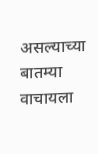असल्याच्या बातम्या वाचायला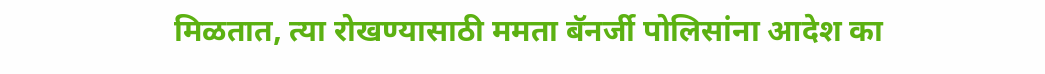मिळतात, त्या रोखण्यासाठी ममता बॅनर्जी पोलिसांना आदेश का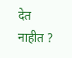देत नाहीत ?